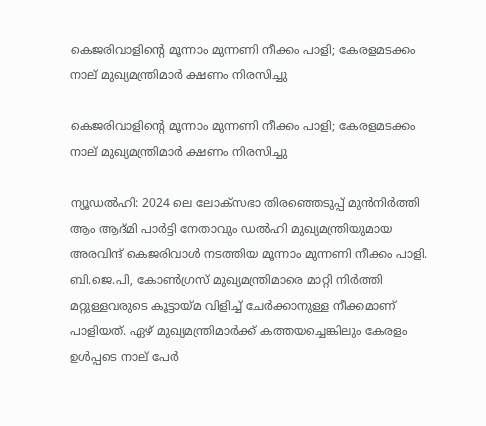കെജരിവാളിന്റെ മൂന്നാം മുന്നണി നീക്കം പാളി; കേരളമടക്കം നാല് മുഖ്യമന്ത്രിമാര്‍ ക്ഷണം നിരസിച്ചു

കെജരിവാളിന്റെ മൂന്നാം മുന്നണി നീക്കം പാളി; കേരളമടക്കം നാല് മുഖ്യമന്ത്രിമാര്‍ ക്ഷണം നിരസിച്ചു

ന്യൂഡല്‍ഹി: 2024 ലെ ലോക്സഭാ തിരഞ്ഞെടുപ്പ് മുന്‍നിര്‍ത്തി ആം ആദ്മി പാര്‍ട്ടി നേതാവും ഡല്‍ഹി മുഖ്യമന്ത്രിയുമായ അരവിന്ദ് കെജരിവാള്‍ നടത്തിയ മൂന്നാം മുന്നണി നീക്കം പാളി. ബി.ജെ.പി, കോണ്‍ഗ്രസ് മുഖ്യമന്ത്രിമാരെ മാറ്റി നിര്‍ത്തി മറ്റുള്ളവരുടെ കൂട്ടായ്മ വിളിച്ച് ചേര്‍ക്കാനുള്ള നീക്കമാണ് പാളിയത്. ഏഴ് മുഖ്യമന്ത്രിമാര്‍ക്ക് കത്തയച്ചെങ്കിലും കേരളം ഉള്‍പ്പടെ നാല് പേര്‍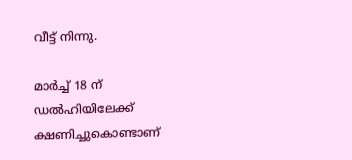വീട്ട് നിന്നു.

മാര്‍ച്ച് 18 ന് ഡല്‍ഹിയിലേക്ക് ക്ഷണിച്ചുകൊണ്ടാണ്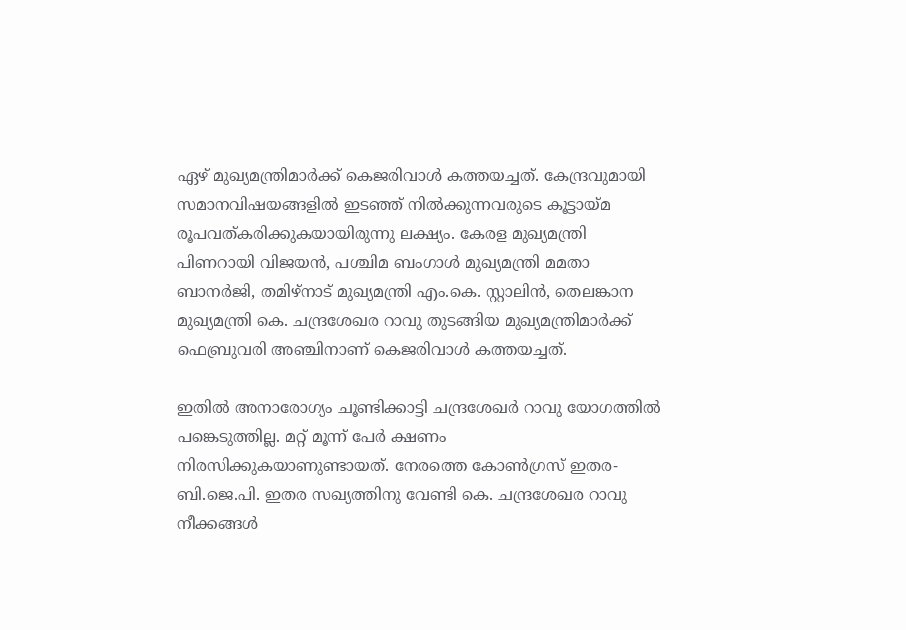ഏഴ് മുഖ്യമന്ത്രിമാര്‍ക്ക് കെജരിവാള്‍ കത്തയച്ചത്. കേന്ദ്രവുമായി സമാനവിഷയങ്ങളില്‍ ഇടഞ്ഞ് നില്‍ക്കുന്നവരുടെ കൂട്ടായ്മ രൂപവത്കരിക്കുകയായിരുന്നു ലക്ഷ്യം. കേരള മുഖ്യമന്ത്രി പിണറായി വിജയന്‍, പശ്ചിമ ബംഗാള്‍ മുഖ്യമന്ത്രി മമതാ ബാനര്‍ജി, തമിഴ്നാട് മുഖ്യമന്ത്രി എം.കെ. സ്റ്റാലിന്‍, തെലങ്കാന മുഖ്യമന്ത്രി കെ. ചന്ദ്രശേഖര റാവു തുടങ്ങിയ മുഖ്യമന്ത്രിമാര്‍ക്ക് ഫെബ്രുവരി അഞ്ചിനാണ് കെജരിവാള്‍ കത്തയച്ചത്.

ഇതില്‍ അനാരോഗ്യം ചൂണ്ടിക്കാട്ടി ചന്ദ്രശേഖര്‍ റാവു യോഗത്തില്‍ പങ്കെടുത്തില്ല. മറ്റ് മൂന്ന് പേര്‍ ക്ഷണം നിരസിക്കുകയാണുണ്ടായത്. നേരത്തെ കോണ്‍ഗ്രസ് ഇതര-ബി.ജെ.പി. ഇതര സഖ്യത്തിനു വേണ്ടി കെ. ചന്ദ്രശേഖര റാവു നീക്കങ്ങള്‍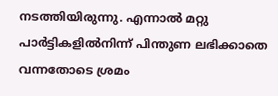നടത്തിയിരുന്നു. എന്നാല്‍ മറ്റു പാര്‍ട്ടികളില്‍നിന്ന് പിന്തുണ ലഭിക്കാതെ വന്നതോടെ ശ്രമം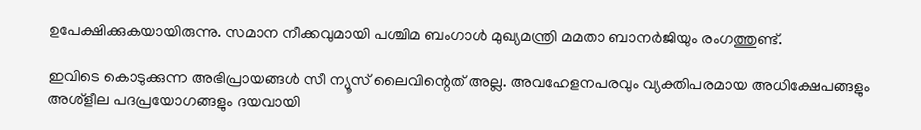ഉപേക്ഷിക്കുകയായിരുന്നു. സമാന നീക്കവുമായി പശ്ചിമ ബംഗാള്‍ മുഖ്യമന്ത്രി മമതാ ബാനര്‍ജിയും രംഗത്തുണ്ട്.

ഇവിടെ കൊടുക്കുന്ന അഭിപ്രായങ്ങള്‍ സീ ന്യൂസ് ലൈവിന്റെത് അല്ല. അവഹേളനപരവും വ്യക്തിപരമായ അധിക്ഷേപങ്ങളും അശ്‌ളീല പദപ്രയോഗങ്ങളും ദയവായി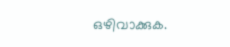ഒഴിവാക്കുക.